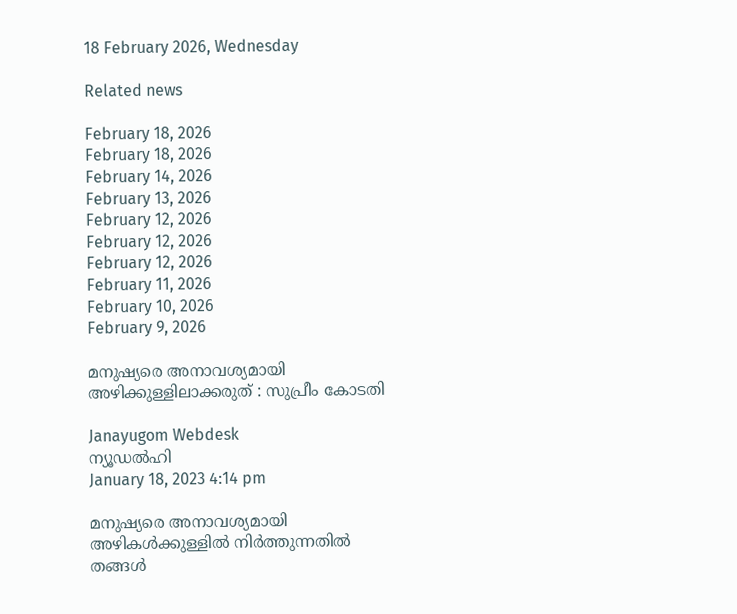18 February 2026, Wednesday

Related news

February 18, 2026
February 18, 2026
February 14, 2026
February 13, 2026
February 12, 2026
February 12, 2026
February 12, 2026
February 11, 2026
February 10, 2026
February 9, 2026

മനുഷ്യരെ അനാവശ്യമായി അഴിക്കുള്ളിലാക്കരുത് : സുപ്രീം കോടതി

Janayugom Webdesk
ന്യൂഡല്‍ഹി
January 18, 2023 4:14 pm

മനുഷ്യരെ അനാവശ്യമായി അഴികള്‍ക്കുള്ളില്‍ നിര്‍ത്തുന്നതില്‍ തങ്ങള്‍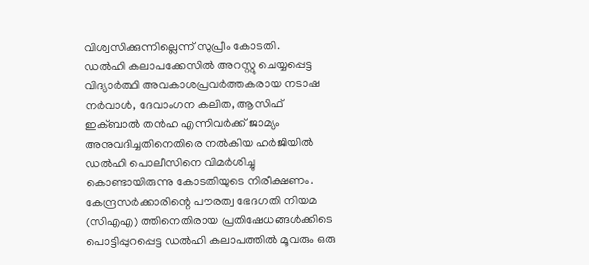വിശ്വസിക്കുന്നില്ലെന്ന് സുപ്രീം കോടതി.
ഡല്‍ഹി കലാപക്കേസില്‍ അറസ്റ്റു ചെയ്യപ്പെട്ട വിദ്യാര്‍ത്ഥി അവകാശപ്രവര്‍ത്തകരായ നടാഷ നര്‍വാള്‍, ദേവാംഗന കലിത, ആസിഫ് ഇക്ബാല്‍ തന്‍ഹ എന്നിവര്‍ക്ക് ജാമ്യം അനുവദിച്ചതിനെതിരെ നല്‍കിയ ഹര്‍ജിയില്‍ ഡല്‍ഹി പൊലീസിനെ വിമര്‍ശിച്ചു കൊണ്ടായിരുന്നു കോടതിയുടെ നിരീക്ഷണം. കേന്ദ്രസര്‍ക്കാരിന്റെ പൗരത്വ ഭേദഗതി നിയമ (സിഎഎ) ത്തിനെതിരായ പ്രതിഷേധങ്ങള്‍ക്കിടെ പൊട്ടിപ്പുറപ്പെട്ട ഡല്‍ഹി കലാപത്തില്‍ മൂവരും ഒരു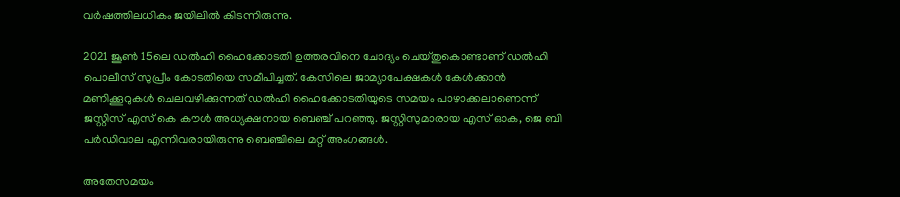വര്‍ഷത്തിലധികം ജയിലില്‍ കിടന്നിരുന്നു.

2021 ജൂണ്‍ 15ലെ ഡല്‍ഹി ഹൈക്കോടതി ഉത്തരവിനെ ചോദ്യം ചെയ്തുകൊണ്ടാണ് ഡല്‍ഹി പൊലീസ് സുപ്രീം കോടതിയെ സമീപിച്ചത്. കേസിലെ ജാമ്യാപേക്ഷകൾ കേൾക്കാൻ മണിക്കൂറുകൾ ചെലവഴിക്കുന്നത് ഡൽഹി ഹൈക്കോടതിയുടെ സമയം പാഴാക്കലാണെന്ന് ജസ്റ്റിസ് എസ് കെ കൗൾ അധ്യക്ഷനായ ബെഞ്ച് പറഞ്ഞു. ജസ്റ്റിസുമാരായ എസ് ഓക, ജെ ബി പര്‍ഡിവാല എന്നിവരായിരുന്നു ബെഞ്ചിലെ മറ്റ് അംഗങ്ങള്‍.

അതേസമയം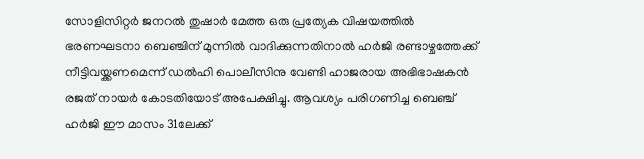സോളിസിറ്റര്‍ ജനറല്‍ തുഷാര്‍ മേത്ത ഒരു പ്രത്യേക വിഷയത്തിൽ ഭരണഘടനാ ബെഞ്ചിന് മുന്നിൽ വാദിക്കുന്നതിനാല്‍ ഹര്‍ജി രണ്ടാഴ്ചത്തേക്ക് നീട്ടിവയ്ക്കണമെന്ന് ഡല്‍ഹി പൊലീസിനു വേണ്ടി ഹാജരായ അഭിഭാഷകന്‍ രജത് നായര്‍ കോടതിയോട് അപേക്ഷിച്ചു. ആവശ്യം പരിഗണിച്ച ബെഞ്ച് ഹര്‍ജി ഈ മാസം 31ലേക്ക്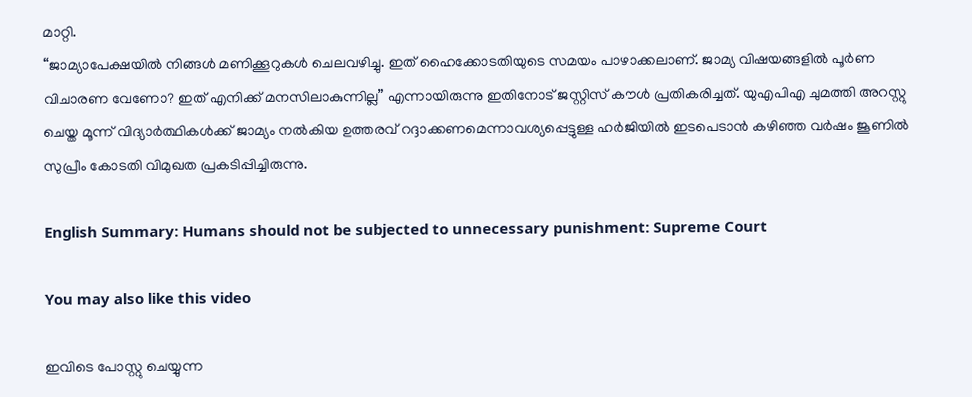മാറ്റി.
“ജാമ്യാപേക്ഷയിൽ നിങ്ങൾ മണിക്കൂറുകൾ ചെലവഴിച്ചു. ഇത് ഹൈക്കോടതിയുടെ സമയം പാഴാക്കലാണ്. ജാമ്യ വിഷയങ്ങളിൽ പൂർണ വിചാരണ വേണോ? ഇത് എനിക്ക് മനസിലാകുന്നില്ല” എന്നായിരുന്നു ഇതിനോട് ജസ്റ്റിസ് കൗള്‍ പ്രതികരിച്ചത്. യുഎപിഎ ചുമത്തി അറസ്റ്റു ചെയ്ത മൂന്ന് വിദ്യാര്‍ത്ഥികള്‍ക്ക് ജാമ്യം നല്‍കിയ ഉത്തരവ് റദ്ദാക്കണമെന്നാവശ്യപ്പെട്ടുള്ള ഹര്‍ജിയില്‍ ഇടപെടാന്‍ കഴിഞ്ഞ വര്‍ഷം ജൂണില്‍ സുപ്രീം കോടതി വിമുഖത പ്രകടിപ്പിച്ചിരുന്നു.

English Summary: Humans should not be subjected to unnecessary punishment: Supreme Court

You may also like this video

ഇവിടെ പോസ്റ്റു ചെയ്യുന്ന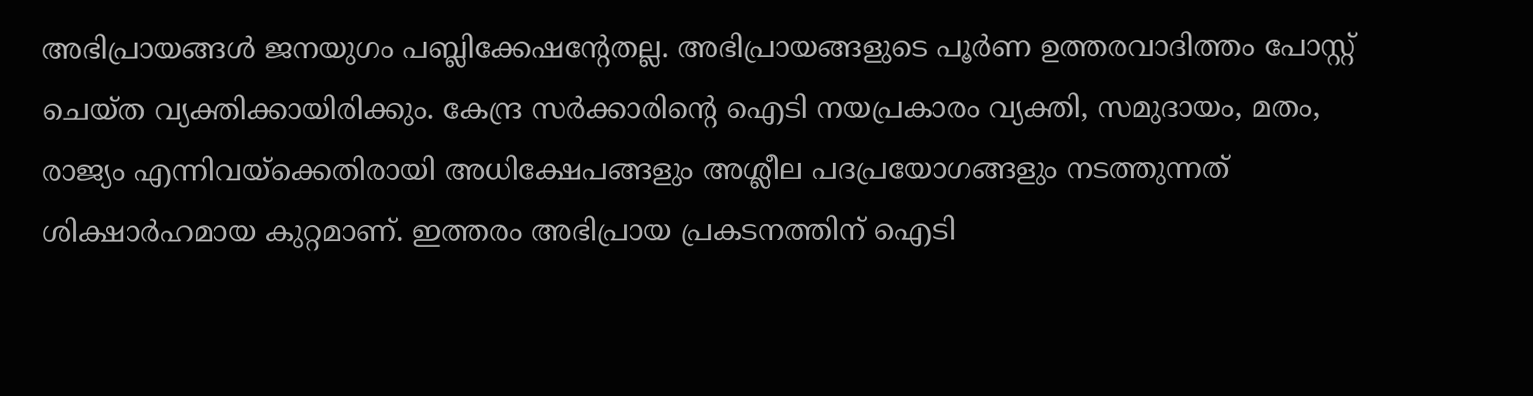അഭിപ്രായങ്ങള്‍ ജനയുഗം പബ്ലിക്കേഷന്റേതല്ല. അഭിപ്രായങ്ങളുടെ പൂര്‍ണ ഉത്തരവാദിത്തം പോസ്റ്റ് ചെയ്ത വ്യക്തിക്കായിരിക്കും. കേന്ദ്ര സര്‍ക്കാരിന്റെ ഐടി നയപ്രകാരം വ്യക്തി, സമുദായം, മതം, രാജ്യം എന്നിവയ്‌ക്കെതിരായി അധിക്ഷേപങ്ങളും അശ്ലീല പദപ്രയോഗങ്ങളും നടത്തുന്നത് ശിക്ഷാര്‍ഹമായ കുറ്റമാണ്. ഇത്തരം അഭിപ്രായ പ്രകടനത്തിന് ഐടി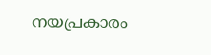നയപ്രകാരം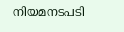നിയമനടപടി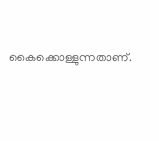കൈക്കൊള്ളുന്നതാണ്.